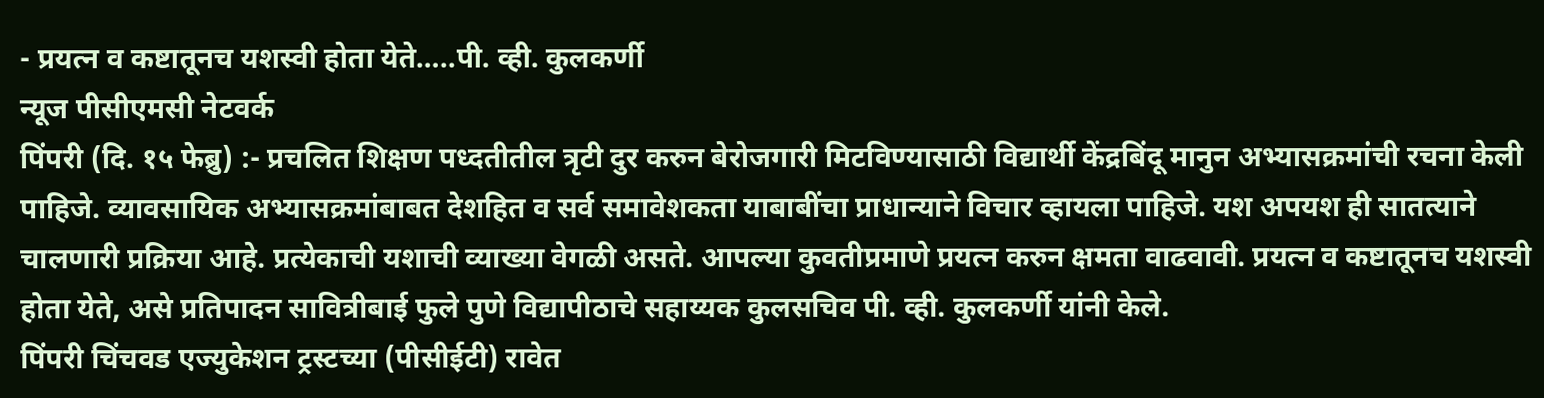- प्रयत्न व कष्टातूनच यशस्वी होता येते…..पी. व्ही. कुलकर्णी
न्यूज पीसीएमसी नेटवर्क
पिंपरी (दि. १५ फेब्रु) :- प्रचलित शिक्षण पध्दतीतील त्रृटी दुर करुन बेरोजगारी मिटविण्यासाठी विद्यार्थी केंद्रबिंदू मानुन अभ्यासक्रमांची रचना केली पाहिजे. व्यावसायिक अभ्यासक्रमांबाबत देशहित व सर्व समावेशकता याबाबींचा प्राधान्याने विचार व्हायला पाहिजे. यश अपयश ही सातत्याने चालणारी प्रक्रिया आहे. प्रत्येकाची यशाची व्याख्या वेगळी असते. आपल्या कुवतीप्रमाणे प्रयत्न करुन क्षमता वाढवावी. प्रयत्न व कष्टातूनच यशस्वी होता येते, असे प्रतिपादन सावित्रीबाई फुले पुणे विद्यापीठाचे सहाय्यक कुलसचिव पी. व्ही. कुलकर्णी यांनी केले.
पिंपरी चिंचवड एज्युकेशन ट्रस्टच्या (पीसीईटी) रावेत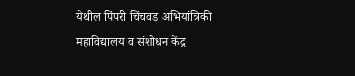येथील पिंपरी चिंचवड अभियांत्रिकी महाविद्यालय व संशोधन केंद्र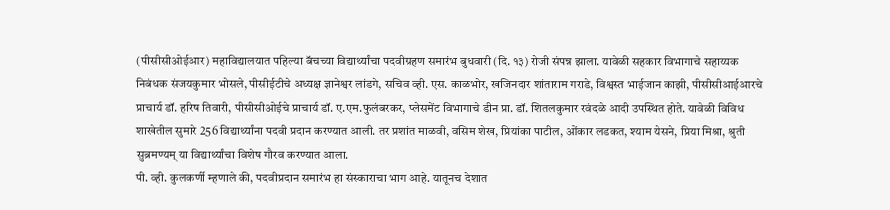(पीसीसीओईआर) महाविद्यालयात पहिल्या बॅचच्या विद्यार्थ्यांचा पदवीग्रहण समारंभ बुधवारी (दि. १३) रोजी संपन्न झाला. यावेळी सहकार विभागाचे सहाय्यक निबंधक संजयकुमार भोसले, पीसीईटीचे अध्यक्ष ज्ञानेश्वर लांडगे, सचिव व्ही. एस. काळभोर, खजिनदार शांताराम गराडे, विश्वस्त भाईजान काझी, पीसीसीआईआरचे प्राचार्य डॉ. हरिष तिवारी, पीसीसीओईचे प्राचार्य डॉ. ए.एम.फुलंबरकर, प्लेसमेंट विभागाचे डीन प्रा. डॉ. शितलकुमार रवंदळे आदी उपस्थित होते. यावेळी विविध शाखेतील सुमारे 256 विद्यार्थ्यांना पदवी प्रदान करण्यात आली. तर प्रशांत माळवी, वसिम शेख, प्रियांका पाटील, ओंकार लडकत, श्याम येसने, प्रिया मिश्रा, श्रुती सुब्रमण्यम् या विद्यार्थ्यांचा विशेष गौरव करण्यात आला.
पी. व्ही. कुलकर्णी म्हणाले की, पदवीप्रदान समारंभ हा संस्काराचा भाग आहे. यातूनच देशात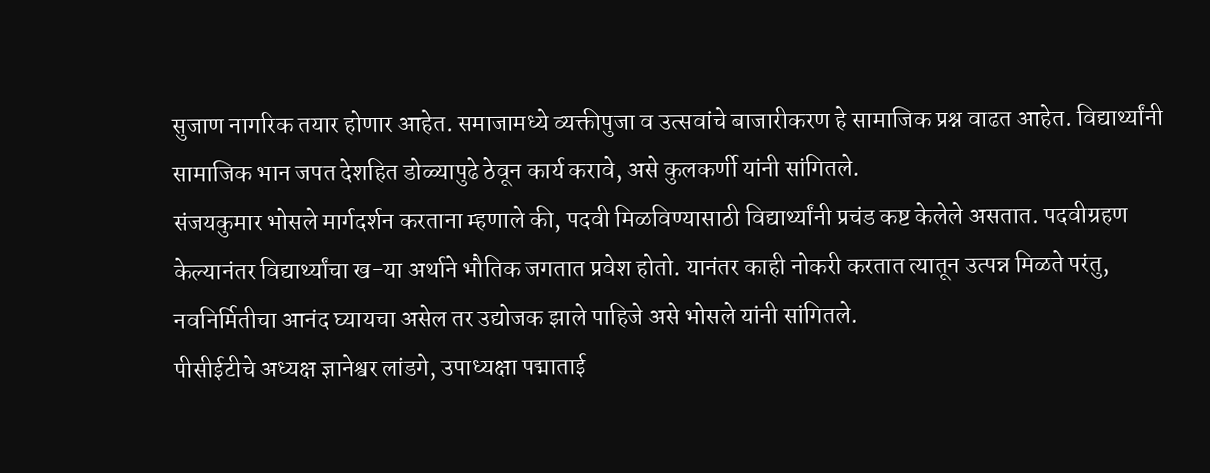सुजाण नागरिक तयार होणार आहेत. समाजामध्ये व्यक्तीपुजा व उत्सवांचे बाजारीकरण हे सामाजिक प्रश्न वाढत आहेत. विद्यार्थ्यांनी सामाजिक भान जपत देशहित डोळ्यापुढे ठेवून कार्य करावे, असे कुलकर्णी यांनी सांगितले.
संजयकुमार भोसले मार्गदर्शन करताना म्हणाले की, पदवी मिळविण्यासाठी विद्यार्थ्यांनी प्रचंड कष्ट केलेले असतात. पदवीग्रहण केल्यानंतर विद्यार्थ्यांचा ख-या अर्थाने भौतिक जगतात प्रवेश होतो. यानंतर काही नोकरी करतात त्यातून उत्पन्न मिळते परंतु, नवनिर्मितीचा आनंद घ्यायचा असेल तर उद्योजक झाले पाहिजे असे भोसले यांनी सांगितले.
पीसीईटीचे अध्यक्ष ज्ञानेश्वर लांडगे, उपाध्यक्षा पद्माताई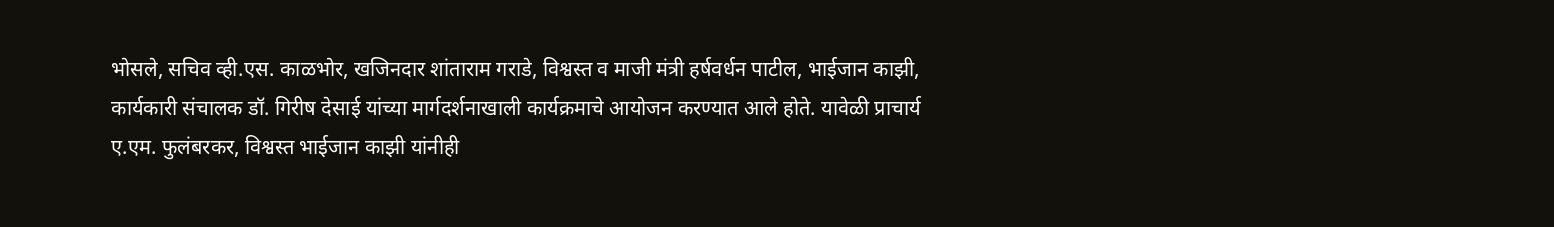भोसले, सचिव व्ही.एस. काळभोर, खजिनदार शांताराम गराडे, विश्वस्त व माजी मंत्री हर्षवर्धन पाटील, भाईजान काझी, कार्यकारी संचालक डॉ. गिरीष देसाई यांच्या मार्गदर्शनाखाली कार्यक्रमाचे आयोजन करण्यात आले होते. यावेळी प्राचार्य ए.एम. फुलंबरकर, विश्वस्त भाईजान काझी यांनीही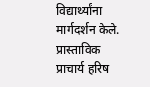विद्यार्थ्यांना मार्गदर्शन केले.
प्रास्ताविक प्राचार्य हरिष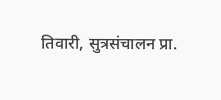तिवारी, सुत्रसंचालन प्रा.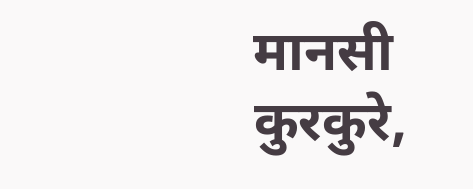मानसी कुरकुरे,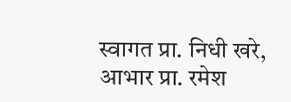स्वागत प्रा. निधी खरे, आभार प्रा. रमेश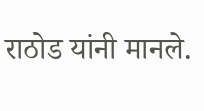राठोड यांनी मानले.